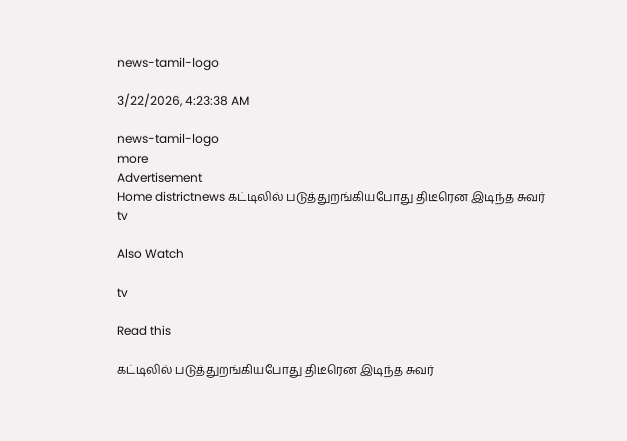news-tamil-logo

3/22/2026, 4:23:38 AM

news-tamil-logo
more
Advertisement
Home districtnews கட்டிலில் படுத்துறங்கியபோது திடீரென இடிந்த சுவர்
tv

Also Watch

tv

Read this

கட்டிலில் படுத்துறங்கியபோது திடீரென இடிந்த சுவர்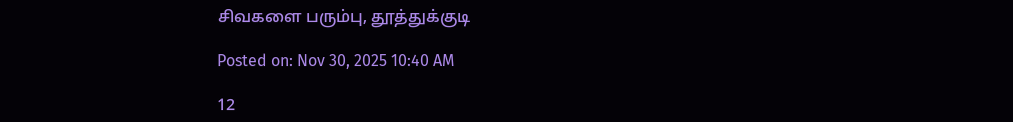சிவகளை பரும்பு, தூத்துக்குடி

Posted on: Nov 30, 2025 10:40 AM

12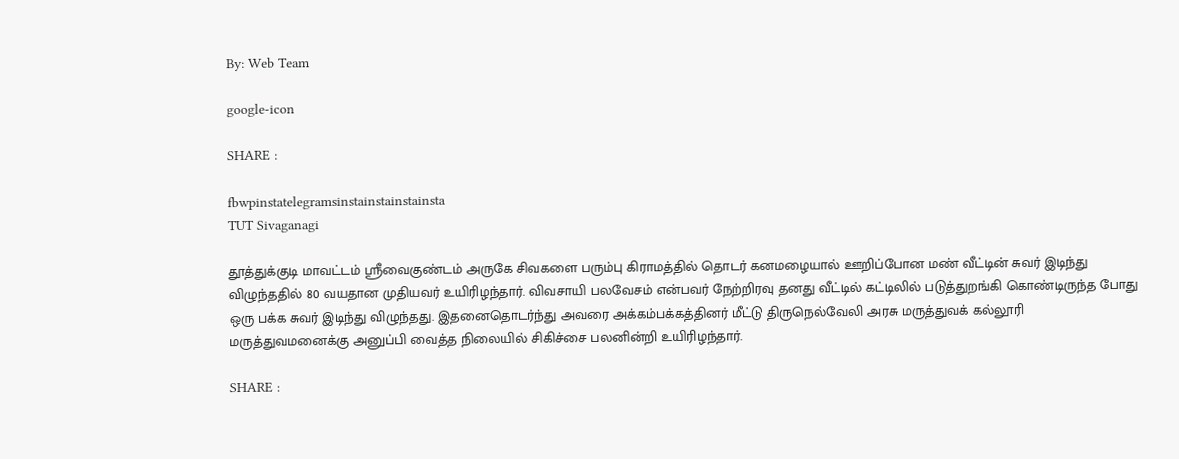By: Web Team

google-icon

SHARE :

fbwpinstatelegramsinstainstainstainsta
TUT Sivaganagi

தூத்துக்குடி மாவட்டம் ஸ்ரீவைகுண்டம் அருகே சிவகளை பரும்பு கிராமத்தில் தொடர் கனமழையால் ஊறிப்போன மண் வீட்டின் சுவர் இடிந்து விழுந்ததில் 80 வயதான முதியவர் உயிரிழந்தார். விவசாயி பலவேசம் என்பவர் நேற்றிரவு தனது வீட்டில் கட்டிலில் படுத்துறங்கி கொண்டிருந்த போது ஒரு பக்க சுவர் இடிந்து விழுந்தது. இதனைதொடர்ந்து அவரை அக்கம்பக்கத்தினர் மீட்டு திருநெல்வேலி அரசு மருத்துவக் கல்லூரி மருத்துவமனைக்கு அனுப்பி வைத்த நிலையில் சிகிச்சை பலனின்றி உயிரிழந்தார்.

SHARE :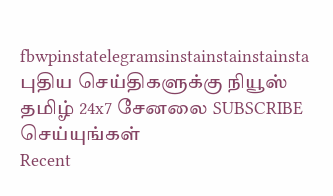fbwpinstatelegramsinstainstainstainsta
புதிய செய்திகளுக்கு நியூஸ் தமிழ் 24x7 சேனலை SUBSCRIBE செய்யுங்கள்
Recent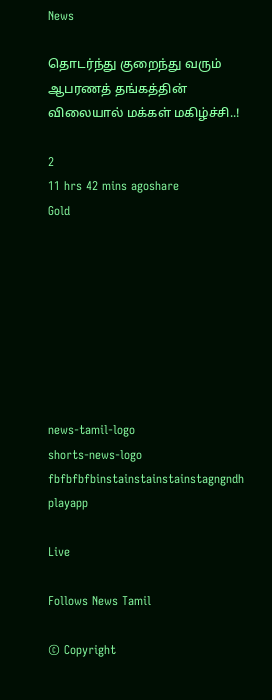News

தொடர்ந்து குறைந்து வரும் ஆபரணத் தங்கத்தின் விலையால் மக்கள் மகிழ்ச்சி..!

2
11 hrs 42 mins agoshare
Gold








news-tamil-logo
shorts-news-logo
fbfbfbfbinstainstainstainstagngndh
playapp

Live

Follows News Tamil

© Copyright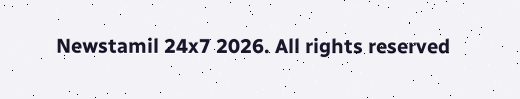Newstamil 24x7 2026. All rights reserved